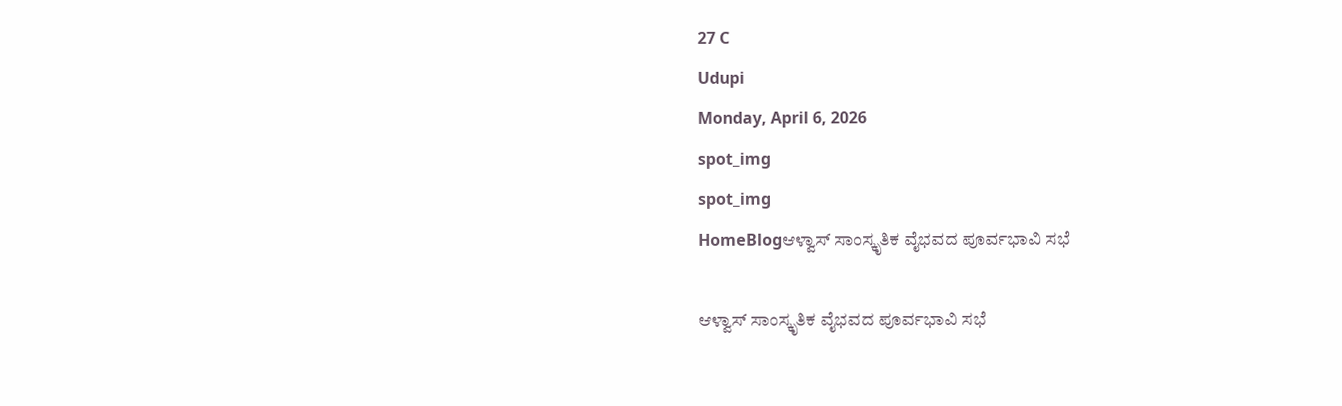27 C
Udupi
Monday, April 6, 2026
spot_img
spot_img
HomeBlogಆಳ್ವಾಸ್ ಸಾಂಸ್ಕೃತಿಕ ವೈಭವದ ಪೂರ್ವಭಾವಿ ಸಭೆ

ಆಳ್ವಾಸ್ ಸಾಂಸ್ಕೃತಿಕ ವೈಭವದ ಪೂರ್ವಭಾವಿ ಸಭೆ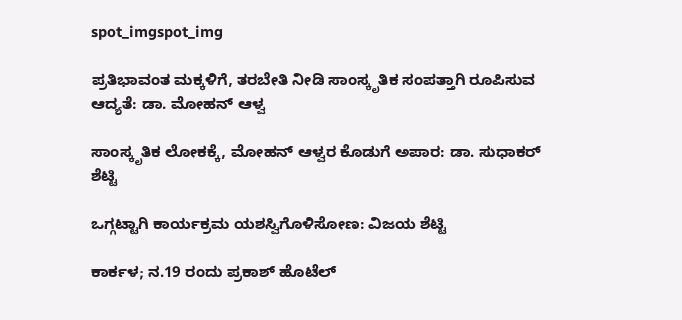spot_imgspot_img

ಪ್ರತಿಭಾವಂತ ಮಕ್ಕಳಿಗೆ, ತರಬೇತಿ ನೀಡಿ ಸಾಂಸ್ಕೃತಿಕ ಸಂಪತ್ತಾಗಿ ರೂಪಿಸುವ ಆದ್ಯತೆ: ಡಾ. ಮೋಹನ್ ಆಳ್ವ

ಸಾಂಸ್ಕೃತಿಕ ಲೋಕಕ್ಕೆ, ಮೋಹನ್ ಆಳ್ವರ ಕೊಡುಗೆ ಅಪಾರ: ಡಾ. ಸುಧಾಕರ್ ಶೆಟ್ಟಿ

ಒಗ್ಗಟ್ಟಾಗಿ ಕಾರ್ಯಕ್ರಮ ಯಶಸ್ವಿಗೊಳಿಸೋಣ: ವಿಜಯ ಶೆಟ್ಟಿ

ಕಾರ್ಕಳ; ನ.19 ರಂದು ಪ್ರಕಾಶ್ ಹೊಟೆಲ್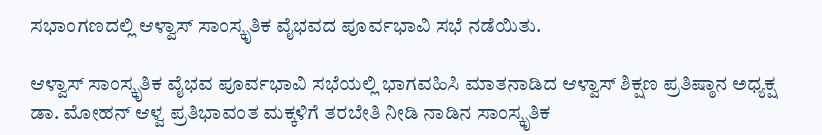ಸಭಾಂಗಣದಲ್ಲಿ ಆಳ್ವಾಸ್ ಸಾಂಸ್ಕೃತಿಕ ವೈಭವದ ಪೂರ್ವಭಾವಿ ಸಭೆ ನಡೆಯಿತು.

ಆಳ್ವಾಸ್ ಸಾಂಸ್ಕೃತಿಕ ವೈಭವ ಪೂರ್ವಭಾವಿ ಸಭೆಯಲ್ಲಿ ಭಾಗವಹಿಸಿ ಮಾತನಾಡಿದ ಆಳ್ವಾಸ್ ಶಿಕ್ಷಣ ಪ್ರತಿಷ್ಠಾನ ಅಧ್ಯಕ್ಷ ಡಾ. ಮೋಹನ್ ಆಳ್ವ ಪ್ರತಿಭಾವಂತ ಮಕ್ಕಳಿಗೆ ತರಬೇತಿ ನೀಡಿ ನಾಡಿನ ಸಾಂಸ್ಕೃತಿಕ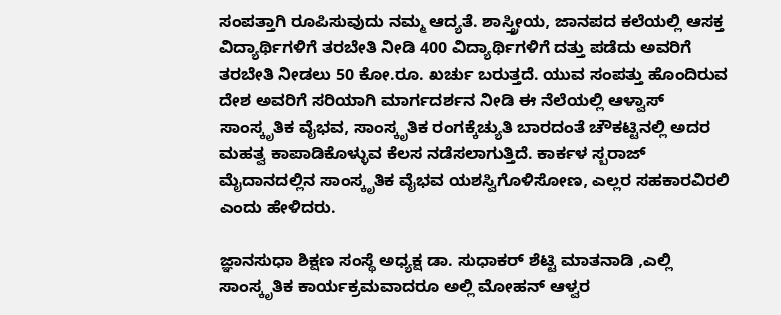ಸಂಪತ್ತಾಗಿ ರೂಪಿಸುವುದು‌ ನಮ್ಮ ಆದ್ಯತೆ‌. ಶಾಸ್ತ್ರೀಯ, ಜಾನಪದ ಕಲೆಯಲ್ಲಿ ಆಸಕ್ತ ವಿದ್ಯಾರ್ಥಿಗಳಿಗೆ ತರಬೇತಿ ನೀಡಿ‌ 400 ವಿದ್ಯಾರ್ಥಿಗಳಿಗೆ ದತ್ತು ಪಡೆದು ಅವರಿಗೆ ತರಬೇತಿ ನೀಡಲು 50 ಕೋ.ರೂ. ಖರ್ಚು ಬರುತ್ತದೆ. ಯುವ ಸಂಪತ್ತು ಹೊಂದಿರುವ ದೇಶ ಅವರಿಗೆ ಸರಿಯಾಗಿ ಮಾರ್ಗದರ್ಶನ ನೀಡಿ ಈ‌ ನೆಲೆಯಲ್ಲಿ ಆಳ್ವಾಸ್ ಸಾಂಸ್ಕೃತಿಕ ವೈಭವ, ಸಾಂಸ್ಕೃತಿಕ ರಂಗಕ್ಕೆ‌ಚ್ಯುತಿ ಬಾರದಂತೆ ಚೌಕಟ್ಟಿನಲ್ಲಿ ಅದರ ಮಹತ್ವ ಕಾಪಾಡಿಕೊಳ್ಳುವ ಕೆಲಸ ನಡೆಸಲಾಗುತ್ತಿದೆ. ಕಾರ್ಕಳ ಸ್ಬರಾಜ್ ಮೈದಾನದಲ್ಲಿನ ಸಾಂಸ್ಕೃತಿಕ ವೈಭವ ಯಶಸ್ವಿಗೊಳಿಸೋಣ, ಎಲ್ಲರ ಸಹಕಾರವಿರಲಿ ಎಂದು ಹೇಳಿದರು.

ಜ್ಞಾನಸುಧಾ ಶಿಕ್ಷಣ ಸಂಸ್ಥೆ ಅಧ್ಯಕ್ಷ ಡಾ. ಸುಧಾಕರ್ ಶೆಟ್ಟಿ ಮಾತನಾಡಿ ,ಎಲ್ಲಿ ಸಾಂಸ್ಕೃತಿಕ ಕಾರ್ಯಕ್ರಮವಾದರೂ ಅಲ್ಲಿ ಮೋಹನ್ ಆಳ್ವರ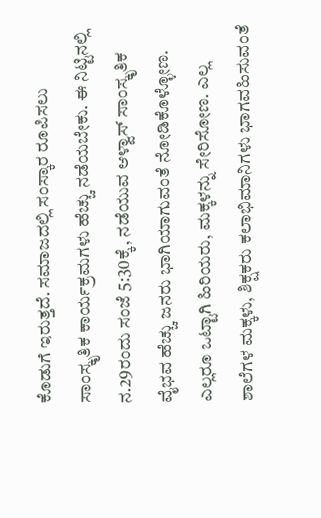ಕೊಡುಗೆ ಇರುತ್ತದೆ. ಸಮಾಜದಲ್ಲಿ ಸಂಸ್ಕಾರ ರೂಪಿಸಲು ಸಾಂಸ್ಕೃತಿಕ ಕಾರ್ಯಕ್ರಮಗಳು ಹೆಚ್ಚು ನಡೆಯಬೇಕು. ಈ ನಿಟ್ಟಿನಲ್ಲಿ ನ.29ರಂದು ಸಂಜೆ 5:30ಕ್ಕೆ, ನಡೆಯುವ ಆಳ್ವಾಸ್ ಸಾಂಸ್ಕೃತಿಕ ವೈಭವ ಹೆಚ್ಚು ಜನರು ಭಾಗಿಯಾಗುವಂತೆ ನೋಡಿಕೊಳ್ಳೋಣ. ಎಲ್ಲರೂ ಒಟ್ಟಾಗಿ ಹಿರಿಯರು, ಮಕ್ಕಳನ್ನು ಸೇರಿಸೋಣ. ಎಲ್ಲ ಶಾಲೆಗಳ‌ ಮಕ್ಕಳು, ಶಿಕ್ಷಕರು ಕಲಾಭಿಮಾನಿಗಳು ಭಾಗವಹಿಸುವಂತೆ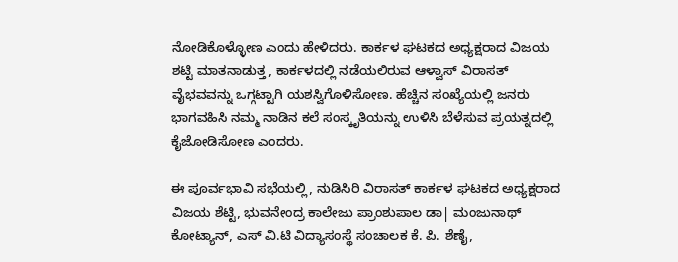ನೋಡಿಕೊಳ್ಳೋಣ ಎಂದು ಹೇಳಿದರು. ಕಾರ್ಕಳ ಘಟಕದ ಅಧ್ಯಕ್ಷರಾದ ವಿಜಯ ಶಟ್ಟಿ ಮಾತನಾಡುತ್ತ, ಕಾರ್ಕಳದಲ್ಲಿ ನಡೆಯಲಿರುವ ಆಳ್ವಾಸ್ ವಿರಾಸತ್ ವೈಭವವನ್ನು ಒಗ್ಗಟ್ಟಾಗಿ ಯಶಸ್ವಿಗೊಳಿಸೋಣ. ಹೆಚ್ಚಿನ ಸಂಖ್ಯೆಯಲ್ಲಿ ಜನರು ಭಾಗವಹಿಸಿ ನಮ್ಮ ನಾಡಿನ ಕಲೆ ಸಂಸ್ಕೃತಿಯನ್ನು ಉಳಿಸಿ ಬೆಳೆಸುವ ಪ್ರಯತ್ನದಲ್ಲಿ ಕೈಜೋಡಿಸೋಣ ಎಂದರು.

ಈ ಪೂರ್ವಭಾವಿ ಸಭೆಯಲ್ಲಿ, ನುಡಿಸಿರಿ ವಿರಾಸತ್ ಕಾರ್ಕಳ ಘಟಕದ ಅಧ್ಯಕ್ಷರಾದ ವಿಜಯ ಶೆಟ್ಟಿ, ಭುವನೇಂದ್ರ ಕಾಲೇಜು ಪ್ರಾಂಶುಪಾಲ ಡಾ| ಮಂಜುನಾಥ್ ಕೋಟ್ಯಾನ್, ಎಸ್ ವಿ.ಟಿ ವಿದ್ಯಾಸಂಸ್ಥೆ ಸಂಚಾಲಕ ಕೆ. ಪಿ. ಶೆಣೈ,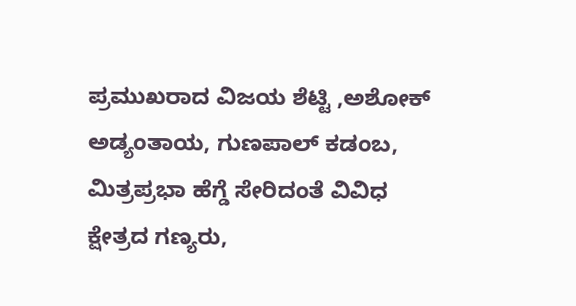ಪ್ರಮುಖರಾದ ವಿಜಯ ಶೆಟ್ಟಿ ,ಅಶೋಕ್ ಅಡ್ಯಂತಾಯ, ಗುಣಪಾಲ್ ಕಡಂಬ,
ಮಿತ್ರಪ್ರಭಾ ಹೆಗ್ಡೆ ಸೇರಿದಂತೆ ವಿವಿಧ ಕ್ಷೇತ್ರದ ಗಣ್ಯರು,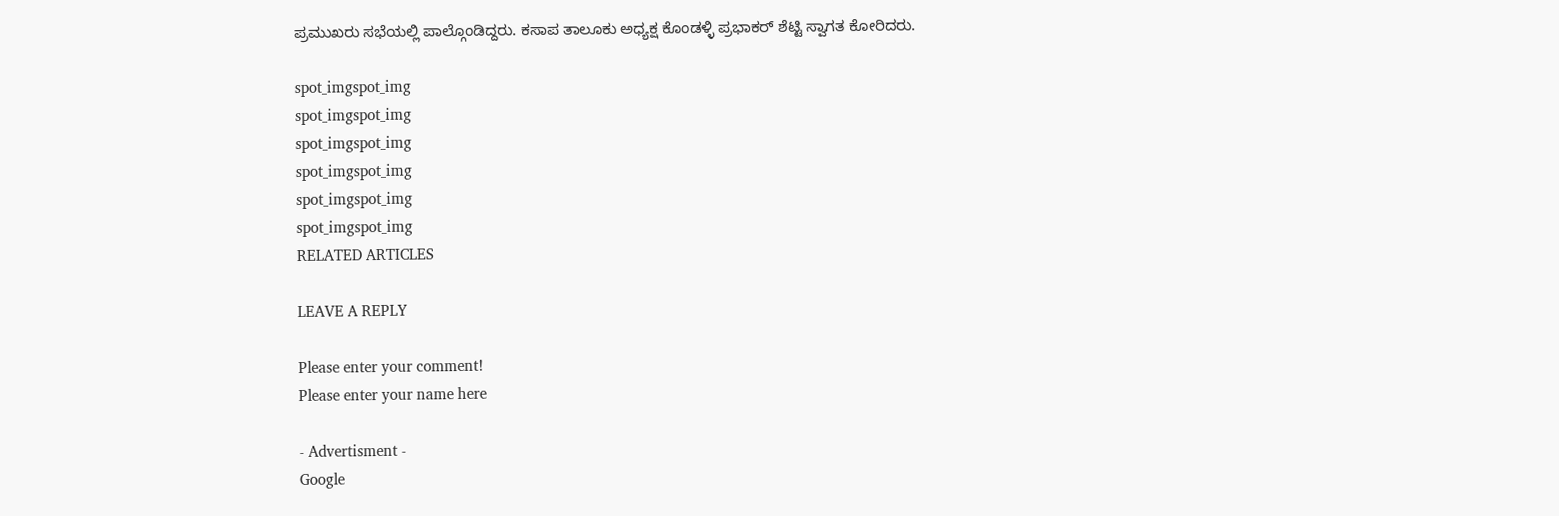ಪ್ರಮುಖರು‌ ಸಭೆಯಲ್ಲಿ ಪಾಲ್ಗೊಂಡಿದ್ದರು. ಕಸಾಪ ತಾಲೂಕು ಅಧ್ಯಕ್ಷ ಕೊಂಡಳ್ಳಿ ಪ್ರಭಾಕರ್ ಶೆಟ್ಟಿ ಸ್ವಾಗತ ಕೋರಿದರು.

spot_imgspot_img
spot_imgspot_img
spot_imgspot_img
spot_imgspot_img
spot_imgspot_img
spot_imgspot_img
RELATED ARTICLES

LEAVE A REPLY

Please enter your comment!
Please enter your name here

- Advertisment -
Google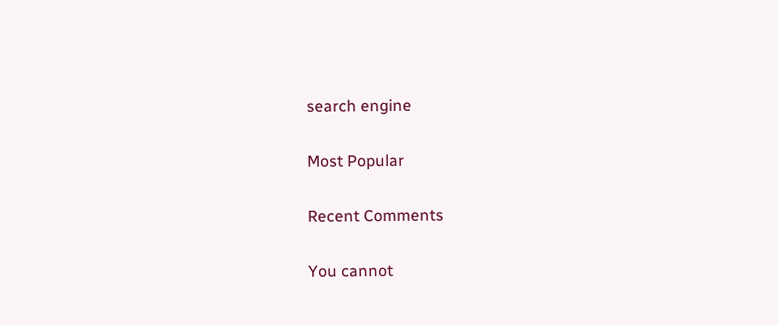search engine

Most Popular

Recent Comments

You cannot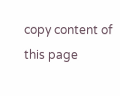copy content of this page